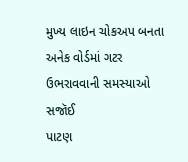મુખ્ય લાઇન ચોકઅપ બનતા અનેક વોર્ડમાં ગટર ઉભરાવવાની સમસ્યાઓ સજૉઈ
પાટણ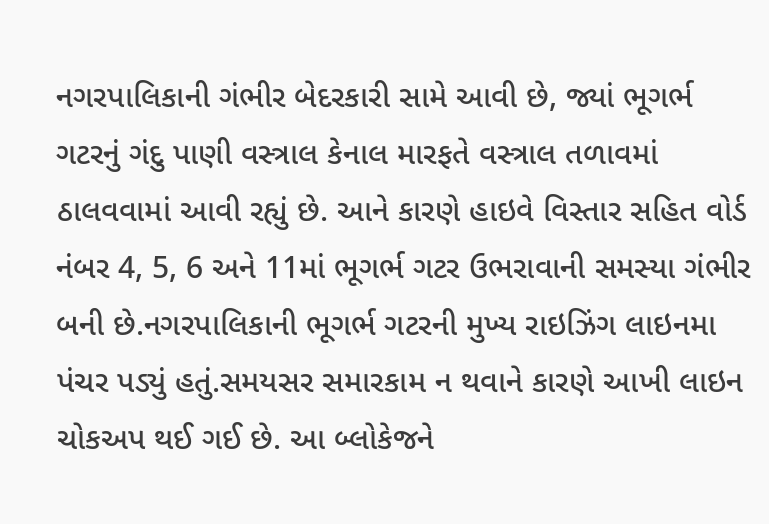નગરપાલિકાની ગંભીર બેદરકારી સામે આવી છે, જ્યાં ભૂગર્ભ ગટરનું ગંદુ પાણી વસ્ત્રાલ કેનાલ મારફતે વસ્ત્રાલ તળાવમાં ઠાલવવામાં આવી રહ્યું છે. આને કારણે હાઇવે વિસ્તાર સહિત વોર્ડ નંબર 4, 5, 6 અને 11માં ભૂગર્ભ ગટર ઉભરાવાની સમસ્યા ગંભીર બની છે.નગરપાલિકાની ભૂગર્ભ ગટરની મુખ્ય રાઇઝિંગ લાઇનમા પંચર પડ્યું હતું.સમયસર સમારકામ ન થવાને કારણે આખી લાઇન ચોકઅપ થઈ ગઈ છે. આ બ્લોકેજને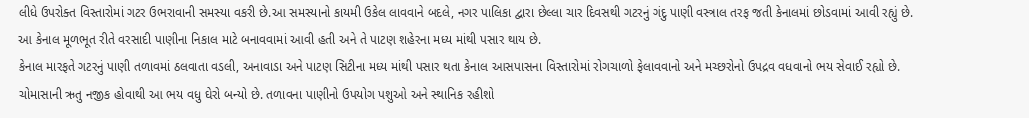લીધે ઉપરોક્ત વિસ્તારોમાં ગટર ઉભરાવાની સમસ્યા વકરી છે.આ સમસ્યાનો કાયમી ઉકેલ લાવવાને બદલે, નગર પાલિકા દ્વારા છેલ્લા ચાર દિવસથી ગટરનું ગંદુ પાણી વસ્ત્રાલ તરફ જતી કેનાલમાં છોડવામાં આવી રહ્યું છે. આ કેનાલ મૂળભૂત રીતે વરસાદી પાણીના નિકાલ માટે બનાવવામાં આવી હતી અને તે પાટણ શહેરના મધ્ય માંથી પસાર થાય છે.
કેનાલ મારફતે ગટરનું પાણી તળાવમાં ઠલવાતા વડલી, અનાવાડા અને પાટણ સિટીના મધ્ય માંથી પસાર થતા કેનાલ આસપાસના વિસ્તારોમાં રોગચાળો ફેલાવવાનો અને મચ્છરોનો ઉપદ્રવ વધવાનો ભય સેવાઈ રહ્યો છે. ચોમાસાની ઋતુ નજીક હોવાથી આ ભય વધુ ઘેરો બન્યો છે. તળાવના પાણીનો ઉપયોગ પશુઓ અને સ્થાનિક રહીશો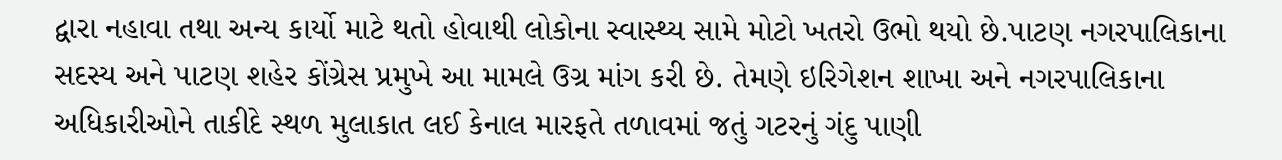દ્વારા નહાવા તથા અન્ય કાર્યો માટે થતો હોવાથી લોકોના સ્વાસ્થ્ય સામે મોટો ખતરો ઉભો થયો છે.પાટણ નગરપાલિકાના સદસ્ય અને પાટણ શહેર કોંગ્રેસ પ્રમુખે આ મામલે ઉગ્ર માંગ કરી છે. તેમણે ઇરિગેશન શાખા અને નગરપાલિકાના અધિકારીઓને તાકીદે સ્થળ મુલાકાત લઈ કેનાલ મારફતે તળાવમાં જતું ગટરનું ગંદુ પાણી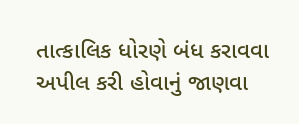તાત્કાલિક ધોરણે બંધ કરાવવા અપીલ કરી હોવાનું જાણવા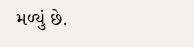મળ્યું છે.